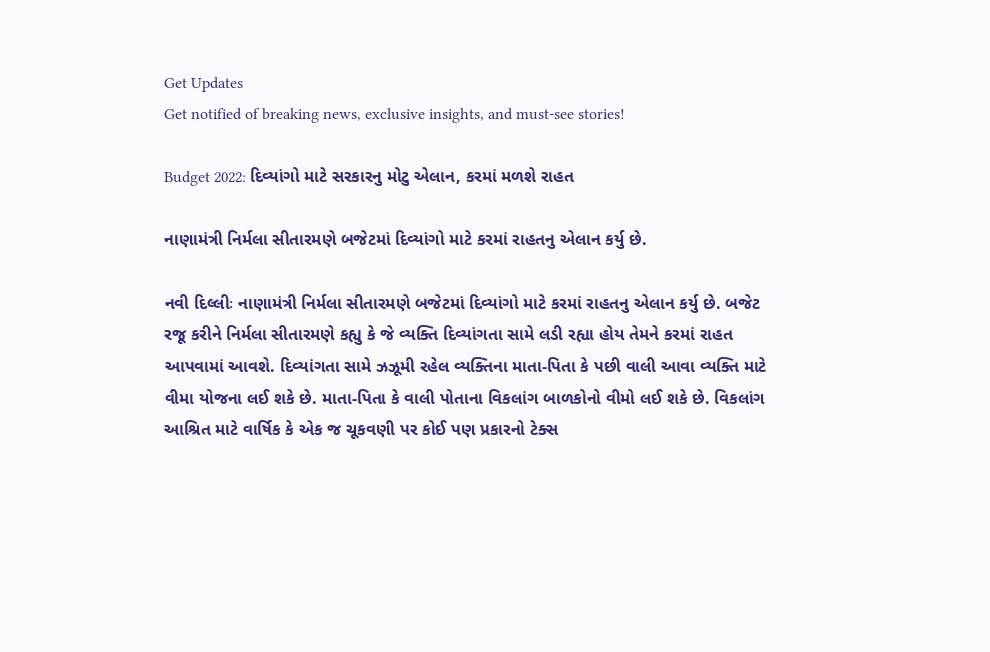Get Updates
Get notified of breaking news, exclusive insights, and must-see stories!

Budget 2022: દિવ્યાંગો માટે સરકારનુ મોટુ એલાન, કરમાં મળશે રાહત

નાણામંત્રી નિર્મલા સીતારમણે બજેટમાં દિવ્યાંગો માટે કરમાં રાહતનુ એલાન કર્યુ છે.

નવી દિલ્લીઃ નાણામંત્રી નિર્મલા સીતારમણે બજેટમાં દિવ્યાંગો માટે કરમાં રાહતનુ એલાન કર્યુ છે. બજેટ રજૂ કરીને નિર્મલા સીતારમણે કહ્યુ કે જે વ્યક્તિ દિવ્યાંગતા સામે લડી રહ્યા હોય તેમને કરમાં રાહત આપવામાં આવશે. દિવ્યાંગતા સામે ઝઝૂમી રહેલ વ્યક્તિના માતા-પિતા કે પછી વાલી આવા વ્યક્તિ માટે વીમા યોજના લઈ શકે છે. માતા-પિતા કે વાલી પોતાના વિકલાંગ બાળકોનો વીમો લઈ શકે છે. વિકલાંગ આશ્રિત માટે વાર્ષિક કે એક જ ચૂકવણી પર કોઈ પણ પ્રકારનો ટેક્સ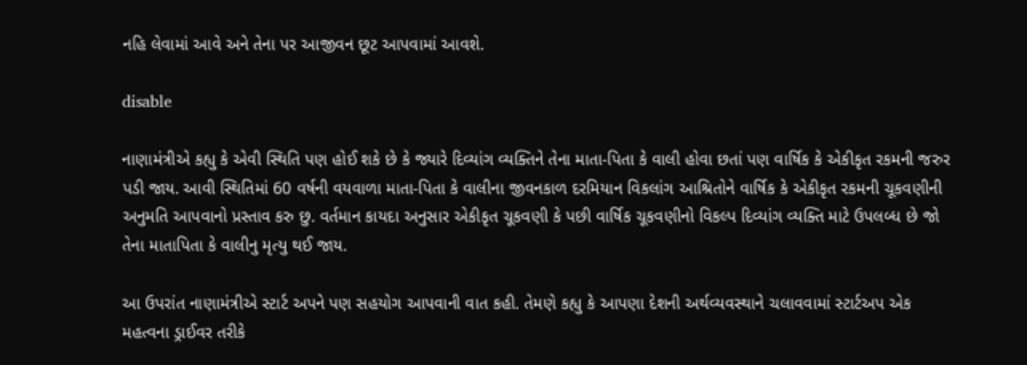નહિ લેવામાં આવે અને તેના પર આજીવન છૂટ આપવામાં આવશે.

disable

નાણામંત્રીએ કહ્યુ કે એવી સ્થિતિ પણ હોઈ શકે છે કે જ્યારે દિવ્યાંગ વ્યક્તિને તેના માતા-પિતા કે વાલી હોવા છતાં પણ વાર્ષિક કે એકીકૃત રકમની જરુર પડી જાય. આવી સ્થિતિમાં 60 વર્ષની વયવાળા માતા-પિતા કે વાલીના જીવનકાળ દરમિયાન વિકલાંગ આશ્રિતોને વાર્ષિક કે એકીકૃત રકમની ચૂકવણીની અનુમતિ આપવાનો પ્રસ્તાવ કરુ છુ. વર્તમાન કાયદા અનુસાર એકીકૃત ચૂકવણી કે પછી વાર્ષિક ચૂકવણીનો વિકલ્પ દિવ્યાંગ વ્યક્તિ માટે ઉપલબ્ધ છે જો તેના માતાપિતા કે વાલીનુ મૃત્યુ થઈ જાય.

આ ઉપરાંત નાણામંત્રીએ સ્ટાર્ટ અપને પણ સહયોગ આપવાની વાત કહી. તેમણે કહ્યુ કે આપણા દેશની અર્થવ્યવસ્થાને ચલાવવામાં સ્ટાર્ટઅપ એક મહત્વના ડ્રાઈવર તરીકે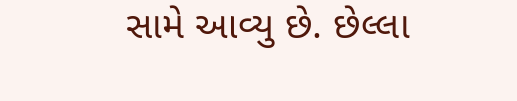સામે આવ્યુ છે. છેલ્લા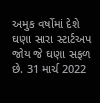અમુક વર્ષોમાં દેશે ઘણા સારા સ્ટાર્ટઅપ જોય જે ઘણા સફળ છે. 31 માર્ચ 2022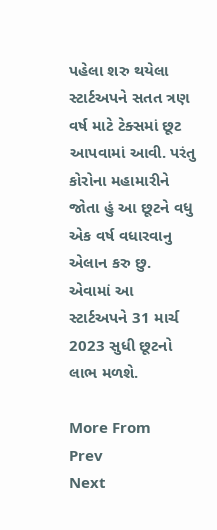પહેલા શરુ થયેલા સ્ટાર્ટઅપને સતત ત્રણ વર્ષ માટે ટેક્સમાં છૂટ આપવામાં આવી. પરંતુ કોરોના મહામારીને જોતા હું આ છૂટને વધુ એક વર્ષ વધારવાનુ એલાન કરુ છુ. એવામાં આ સ્ટાર્ટઅપને 31 માર્ચ 2023 સુધી છૂટનો લાભ મળશે.

More From
Prev
Next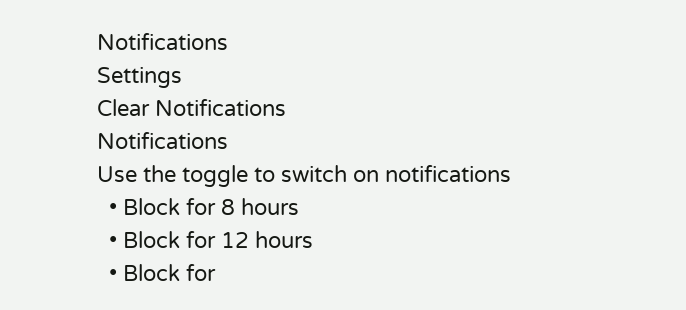Notifications
Settings
Clear Notifications
Notifications
Use the toggle to switch on notifications
  • Block for 8 hours
  • Block for 12 hours
  • Block for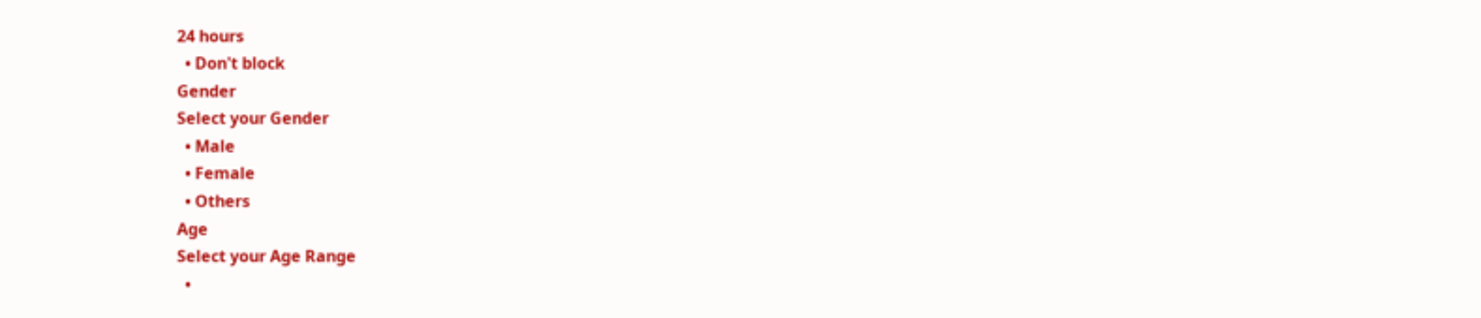24 hours
  • Don't block
Gender
Select your Gender
  • Male
  • Female
  • Others
Age
Select your Age Range
  •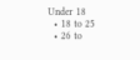Under 18
  • 18 to 25
  • 26 to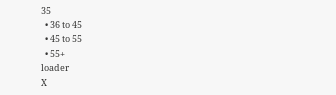35
  • 36 to 45
  • 45 to 55
  • 55+
loader
X